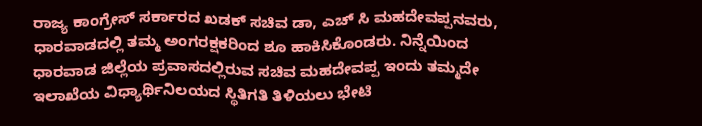ರಾಜ್ಯ ಕಾಂಗ್ರೇಸ್ ಸರ್ಕಾರದ ಖಡಕ್ ಸಚಿವ ಡಾ, ಎಚ್ ಸಿ ಮಹದೇವಪ್ಪನವರು, ಧಾರವಾಡದಲ್ಲಿ ತಮ್ಮ ಅಂಗರಕ್ಷಕರಿಂದ ಶೂ ಹಾಕಿಸಿಕೊಂಡರು. ನಿನ್ನೆಯಿಂದ ಧಾರವಾಡ ಜಿಲ್ಲೆಯ ಪ್ರವಾಸದಲ್ಲಿರುವ ಸಚಿವ ಮಹದೇವಪ್ಪ ಇಂದು ತಮ್ಮದೇ ಇಲಾಖೆಯ ವಿಧ್ಯಾರ್ಥಿನಿಲಯದ ಸ್ಥಿತಿಗತಿ ತಿಳಿಯಲು ಭೇಟಿ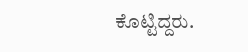ಕೊಟ್ಟಿದ್ದರು.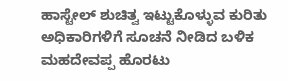ಹಾಸ್ಟೇಲ್ ಶುಚಿತ್ವ ಇಟ್ಟುಕೊಳ್ಳುವ ಕುರಿತು ಅಧಿಕಾರಿಗಳಿಗೆ ಸೂಚನೆ ನೀಡಿದ ಬಳಿಕ ಮಹದೇವಪ್ಪ ಹೊರಟು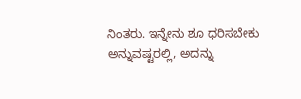ನಿಂತರು. ಇನ್ನೇನು ಶೂ ಧರಿಸಬೇಕು ಅನ್ನುವಷ್ಟರಲ್ಲಿ, ಅದನ್ನು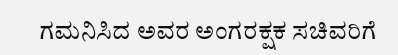ಗಮನಿಸಿದ ಅವರ ಅಂಗರಕ್ಷಕ ಸಚಿವರಿಗೆ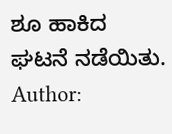ಶೂ ಹಾಕಿದ ಘಟನೆ ನಡೆಯಿತು.
Author: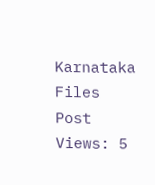Karnataka Files
Post Views: 5